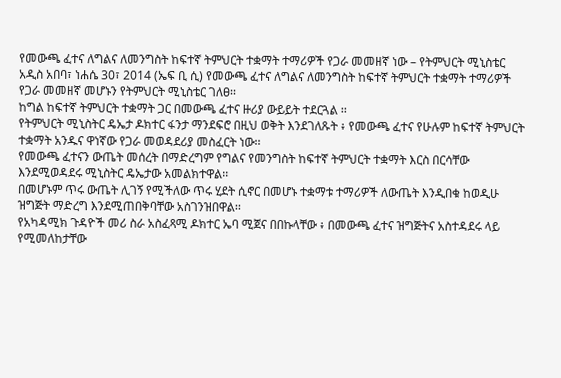የመውጫ ፈተና ለግልና ለመንግስት ከፍተኛ ትምህርት ተቋማት ተማሪዎች የጋራ መመዘኛ ነው – የትምህርት ሚኒስቴር
አዲስ አበባ፣ ነሐሴ 30፣ 2014 (ኤፍ ቢ ሲ) የመውጫ ፈተና ለግልና ለመንግስት ከፍተኛ ትምህርት ተቋማት ተማሪዎች የጋራ መመዘኛ መሆኑን የትምህርት ሚኒስቴር ገለፀ፡፡
ከግል ከፍተኛ ትምህርት ተቋማት ጋር በመውጫ ፈተና ዙሪያ ውይይት ተደርጓል ፡፡
የትምህርት ሚኒስትር ዴኤታ ዶክተር ፋንታ ማንደፍሮ በዚህ ወቅት እንደገለጹት ፥ የመውጫ ፈተና የሁሉም ከፍተኛ ትምህርት ተቋማት አንዱና ዋነኛው የጋራ መወዳደሪያ መስፈርት ነው፡፡
የመውጫ ፈተናን ውጤት መሰረት በማድረግም የግልና የመንግስት ከፍተኛ ትምህርት ተቋማት እርስ በርሳቸው እንደሚወዳደሩ ሚኒስትር ዴኤታው አመልክተዋል፡፡
በመሆኑም ጥሩ ውጤት ሊገኝ የሚችለው ጥሩ ሂደት ሲኖር በመሆኑ ተቋማቱ ተማሪዎች ለውጤት እንዲበቁ ከወዲሁ ዝግጅት ማድረግ እንደሚጠበቅባቸው አስገንዝበዋል፡፡
የአካዳሚክ ጉዳዮች መሪ ስራ አስፈጻሚ ዶክተር ኤባ ሚጀና በበኩላቸው ፥ በመውጫ ፈተና ዝግጅትና አስተዳደሩ ላይ የሚመለከታቸው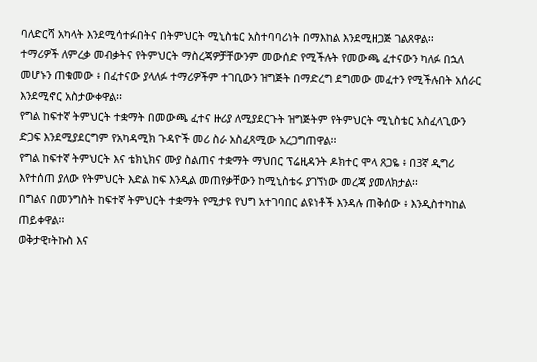ባለድርሻ አካላት እንደሚሳተፉበትና በትምህርት ሚኒስቴር አስተባባሪነት በማእከል እንደሚዘጋጅ ገልጸዋል፡፡
ተማሪዎች ለምረቃ መብቃትና የትምህርት ማስረጃዎቻቸውንም መውሰድ የሚችሉት የመውጫ ፈተናውን ካለፉ በኋለ መሆኑን ጠቁመው ፥ በፈተናው ያላለፉ ተማሪዎችም ተገቢውን ዝግጅት በማድረግ ደግመው መፈተን የሚችሉበት አሰራር እንደሚኖር አስታውቀዋል፡፡
የግል ከፍተኛ ትምህርት ተቋማት በመውጫ ፈተና ዙሪያ ለሚያደርጉት ዝግጅትም የትምህርት ሚኒስቴር አስፈላጊውን ድጋፍ እንደሚያደርግም የአካዳሚክ ጉዳዮች መሪ ስራ አስፈጻሚው አረጋግጠዋል፡፡
የግል ከፍተኛ ትምህርት እና ቴክኒክና ሙያ ስልጠና ተቋማት ማህበር ፕሬዚዳንት ዶክተር ሞላ ጸጋዬ ፥ በ3ኛ ዲግሪ እየተሰጠ ያለው የትምህርት እድል ከፍ እንዲል መጠየቃቸውን ከሚኒስቴሩ ያገኘነው መረጃ ያመለክታል፡፡
በግልና በመንግስት ከፍተኛ ትምህርት ተቋማት የሚታዩ የህግ አተገባበር ልዩነቶች እንዳሉ ጠቅሰው ፥ እንዲስተካከል ጠይቀዋል፡፡
ወቅታዊ፣ትኩስ እና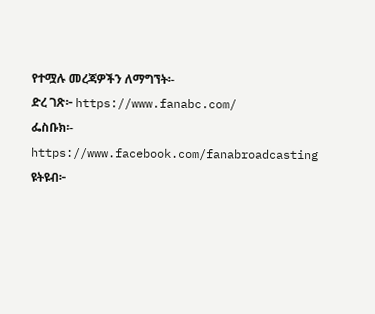የተሟሉ መረጃዎችን ለማግኘት፡-
ድረ ገጽ፦ https://www.fanabc.com/
ፌስቡክ፡- https://www.facebook.com/fanabroadcasting
ዩትዩብ፦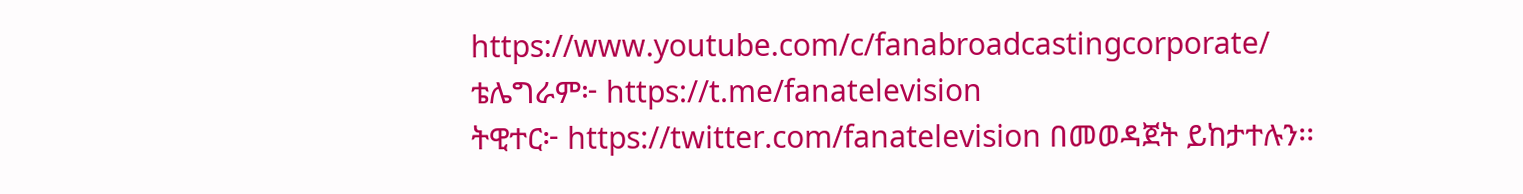https://www.youtube.com/c/fanabroadcastingcorporate/
ቴሌግራም፦ https://t.me/fanatelevision
ትዊተር፦ https://twitter.com/fanatelevision በመወዳጀት ይከታተሉን፡፡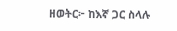ዘወትር፦ ከእኛ ጋር ስላሉ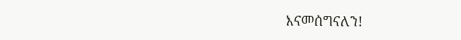እናመሰግናለን!